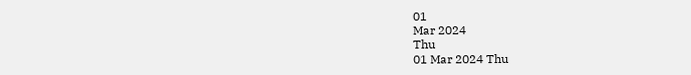01
Mar 2024
Thu
01 Mar 2024 Thu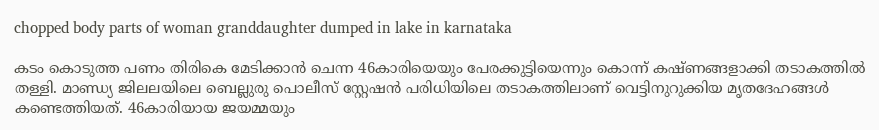chopped body parts of woman granddaughter dumped in lake in karnataka

കടം കൊടുത്ത പണം തിരികെ മേടിക്കാന്‍ ചെന്ന 46കാരിയെയും പേരക്കുട്ടിയെന്നും കൊന്ന് കഷ്ണങ്ങളാക്കി തടാകത്തില്‍ തള്ളി. മാണ്ഡ്യ ജിലലയിലെ ബെല്ലുരു പൊലീസ് സ്റ്റേഷന്‍ പരിധിയിലെ തടാകത്തിലാണ് വെട്ടിനുറുക്കിയ മൃതദേഹങ്ങള്‍ കണ്ടെത്തിയത്. 46കാരിയായ ജയമ്മയും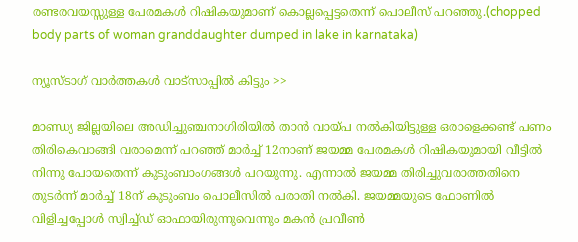രണ്ടരവയസ്സുള്ള പേരമകള്‍ റിഷികയുമാണ് കൊല്ലപ്പെട്ടതെന്ന് പൊലീസ് പറഞ്ഞു.(chopped body parts of woman granddaughter dumped in lake in karnataka)

ന്യൂസ്ടാഗ് വാര്‍ത്തകള്‍ വാട്‌സാപ്പില്‍ കിട്ടും >>

മാണ്ഡ്യ ജില്ലയിലെ അഡിച്ചുഞ്ചനാഗിരിയില്‍ താന്‍ വായ്പ നല്‍കിയിട്ടുള്ള ഒരാളെക്കണ്ട് പണം തിരികെവാങ്ങി വരാമെന്ന് പറഞ്ഞ് മാര്‍ച്ച് 12നാണ് ജയമ്മ പേരമകള്‍ റിഷികയുമായി വീട്ടില്‍ നിന്നു പോയതെന്ന് കുടുംബാംഗങ്ങള്‍ പറയുന്നു. എന്നാല്‍ ജയമ്മ തിരിച്ചുവരാത്തതിനെ തുടര്‍ന്ന് മാര്‍ച്ച് 18ന് കുടുംബം പൊലീസില്‍ പരാതി നല്‍കി. ജയമ്മയുടെ ഫോണില്‍ വിളിച്ചപ്പോള്‍ സ്വിച്ച്ഡ് ഓഫായിരുന്നുവെന്നും മകന്‍ പ്രവീണ്‍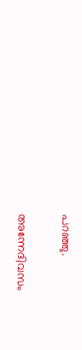പറഞ്ഞു.

അന്നേദിവസം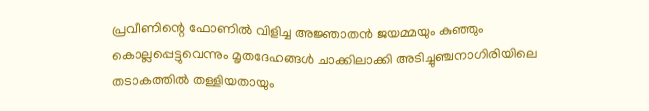പ്രവീണിന്റെ ഫോണില്‍ വിളിച്ച അജ്ഞാതന്‍ ജയമ്മയും കുഞ്ഞും കൊല്ലപ്പെട്ടുവെന്നും മൃതദേഹങ്ങള്‍ ചാക്കിലാക്കി അടിച്ചുഞ്ചനാഗിരിയിലെ തടാകത്തില്‍ തള്ളിയതായും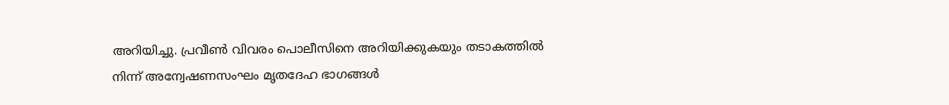അറിയിച്ചു. പ്രവീണ്‍ വിവരം പൊലീസിനെ അറിയിക്കുകയും തടാകത്തില്‍ നിന്ന് അന്വേഷണസംഘം മൃതദേഹ ഭാഗങ്ങള്‍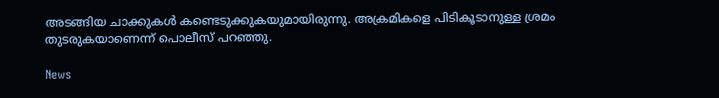അടങ്ങിയ ചാക്കുകള്‍ കണ്ടെടുക്കുകയുമായിരുന്നു. അക്രമികളെ പിടികൂടാനുള്ള ശ്രമം തുടരുകയാണെന്ന് പൊലീസ് പറഞ്ഞു.

News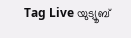Tag Live യുട്യൂബ്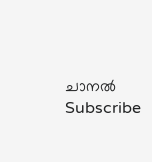ചാനല്‍ Subscribe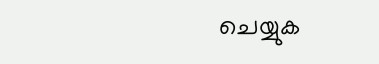ചെയ്യുക